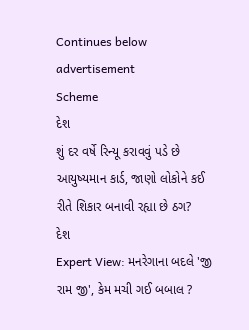Continues below advertisement
Scheme
દેશ
શું દર વર્ષે રિન્યૂ કરાવવું પડે છે આયુષ્યમાન કાર્ડ, જાણો લોકોને કઈ રીતે શિકાર બનાવી રહ્યા છે ઠગ?
દેશ
Expert View: મનરેગાના બદલે 'જી રામ જી', કેમ મચી ગઈ બબાલ ?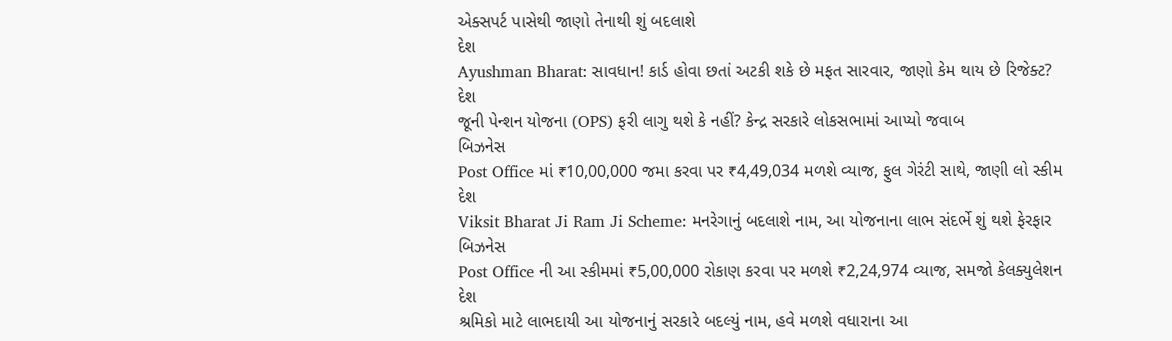એક્સપર્ટ પાસેથી જાણો તેનાથી શું બદલાશે
દેશ
Ayushman Bharat: સાવધાન! કાર્ડ હોવા છતાં અટકી શકે છે મફત સારવાર, જાણો કેમ થાય છે રિજેક્ટ?
દેશ
જૂની પેન્શન યોજના (OPS) ફરી લાગુ થશે કે નહીં? કેન્દ્ર સરકારે લોકસભામાં આપ્યો જવાબ
બિઝનેસ
Post Office માં ₹10,00,000 જમા કરવા પર ₹4,49,034 મળશે વ્યાજ, ફુલ ગેરંટી સાથે, જાણી લો સ્કીમ
દેશ
Viksit Bharat Ji Ram Ji Scheme: મનરેગાનું બદલાશે નામ, આ યોજનાના લાભ સંદર્ભે શું થશે ફેરફાર
બિઝનેસ
Post Office ની આ સ્કીમમાં ₹5,00,000 રોકાણ કરવા પર મળશે ₹2,24,974 વ્યાજ, સમજો કેલક્યુલેશન
દેશ
શ્રમિકો માટે લાભદાયી આ યોજનાનું સરકારે બદલ્યું નામ, હવે મળશે વધારાના આ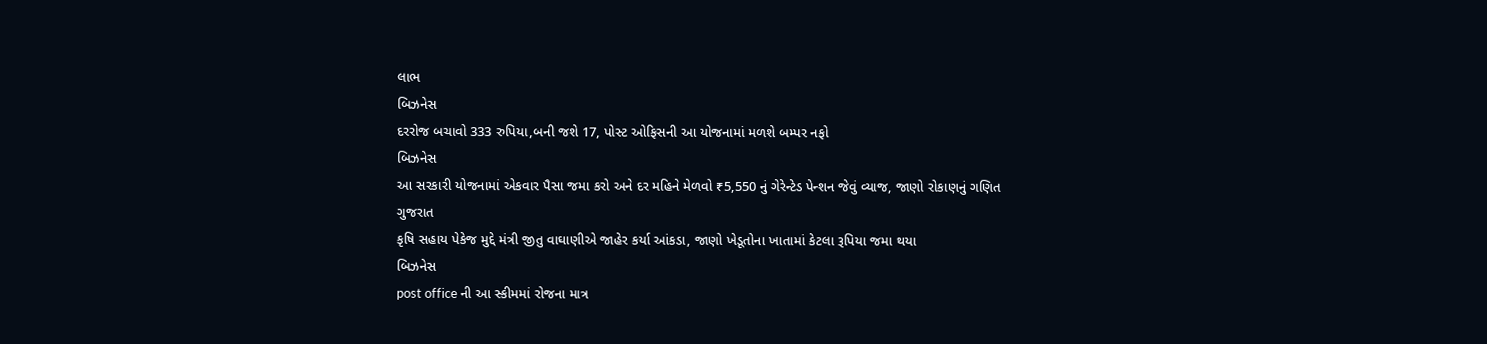લાભ
બિઝનેસ
દરરોજ બચાવો 333 રુપિયા,બની જશે 17, પોસ્ટ ઓફિસની આ યોજનામાં મળશે બમ્પર નફો
બિઝનેસ
આ સરકારી યોજનામાં એકવાર પૈસા જમા કરો અને દર મહિને મેળવો ₹5,550 નું ગેરેન્ટેડ પેન્શન જેવું વ્યાજ, જાણો રોકાણનું ગણિત
ગુજરાત
કૃષિ સહાય પેકેજ મુદ્દે મંત્રી જીતુ વાઘાણીએ જાહેર કર્યા આંકડા, જાણો ખેડૂતોના ખાતામાં કેટલા રૂપિયા જમા થયા
બિઝનેસ
post office ની આ સ્કીમમાં રોજના માત્ર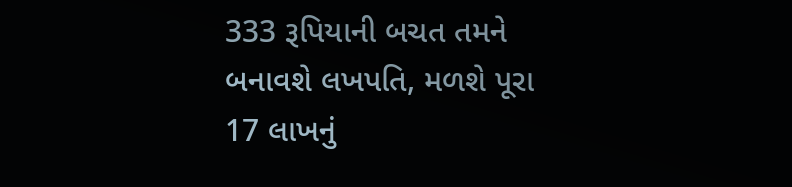333 રૂપિયાની બચત તમને બનાવશે લખપતિ, મળશે પૂરા 17 લાખનું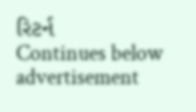રિટર્ન
Continues below advertisement